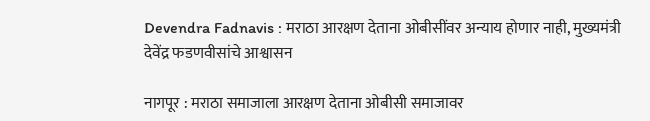Devendra Fadnavis : मराठा आरक्षण देताना ओबीसींवर अन्याय होणार नाही, मुख्यमंत्री देवेंद्र फडणवीसांचे आश्वासन

नागपूर : मराठा समाजाला आरक्षण देताना ओबीसी समाजावर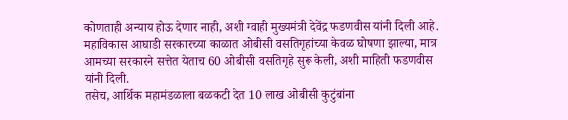कोणताही अन्याय होऊ देणार नाही, अशी ग्वाही मुख्यमंत्री देवेंद्र फडणवीस यांनी दिली आहे. महाविकास आघाडी सरकारच्या काळात ओबीसी वसतिगृहांच्या केवळ घोषणा झाल्या, मात्र आमच्या सरकारने सत्तेत येताच 60 ओबीसी वसतिगृहे सुरू केली, अशी माहिती फडणवीस यांनी दिली.
तसेच, आर्थिक महामंडळाला बळकटी देत 10 लाख ओबीसी कुटुंबांना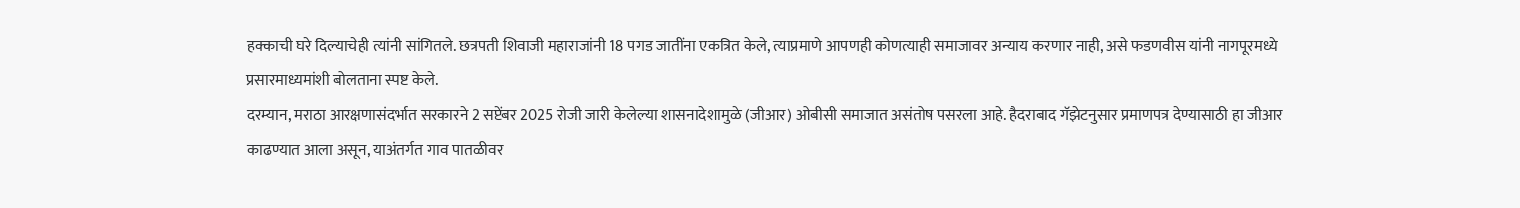हक्काची घरे दिल्याचेही त्यांनी सांगितले. छत्रपती शिवाजी महाराजांनी 18 पगड जातींना एकत्रित केले, त्याप्रमाणे आपणही कोणत्याही समाजावर अन्याय करणार नाही, असे फडणवीस यांनी नागपूरमध्ये प्रसारमाध्यमांशी बोलताना स्पष्ट केले.
दरम्यान, मराठा आरक्षणासंदर्भात सरकारने 2 सप्टेंबर 2025 रोजी जारी केलेल्या शासनादेशामुळे (जीआर) ओबीसी समाजात असंतोष पसरला आहे. हैदराबाद गॅझेटनुसार प्रमाणपत्र देण्यासाठी हा जीआर काढण्यात आला असून, याअंतर्गत गाव पातळीवर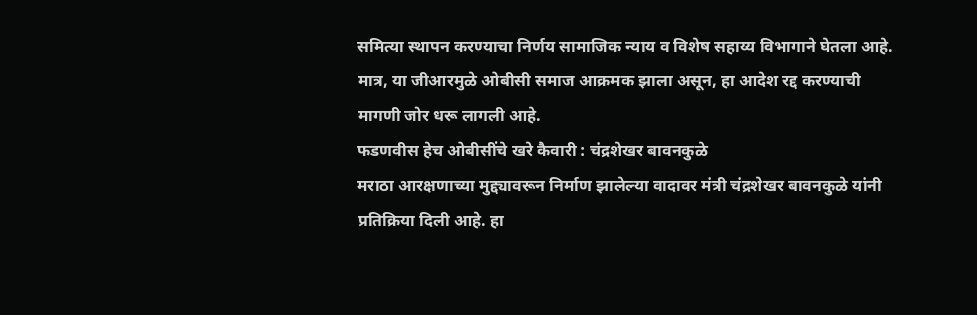समित्या स्थापन करण्याचा निर्णय सामाजिक न्याय व विशेष सहाय्य विभागाने घेतला आहे. मात्र, या जीआरमुळे ओबीसी समाज आक्रमक झाला असून, हा आदेश रद्द करण्याची मागणी जोर धरू लागली आहे.
फडणवीस हेच ओबीसींचे खरे कैवारी : चंद्रशेखर बावनकुळे
मराठा आरक्षणाच्या मुद्द्यावरून निर्माण झालेल्या वादावर मंत्री चंद्रशेखर बावनकुळे यांनी प्रतिक्रिया दिली आहे. हा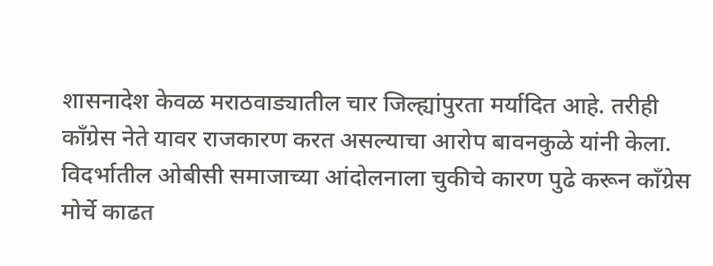शासनादेश केवळ मराठवाड्यातील चार जिल्ह्यांपुरता मर्यादित आहे. तरीही काँग्रेस नेते यावर राजकारण करत असल्याचा आरोप बावनकुळे यांनी केला. विदर्भातील ओबीसी समाजाच्या आंदोलनाला चुकीचे कारण पुढे करून काँग्रेस मोर्चे काढत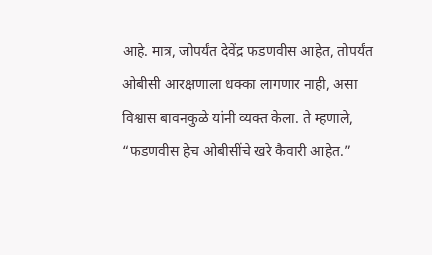आहे. मात्र, जोपर्यंत देवेंद्र फडणवीस आहेत, तोपर्यंत ओबीसी आरक्षणाला धक्का लागणार नाही, असा विश्वास बावनकुळे यांनी व्यक्त केला. ते म्हणाले, “फडणवीस हेच ओबीसींचे खरे कैवारी आहेत.”